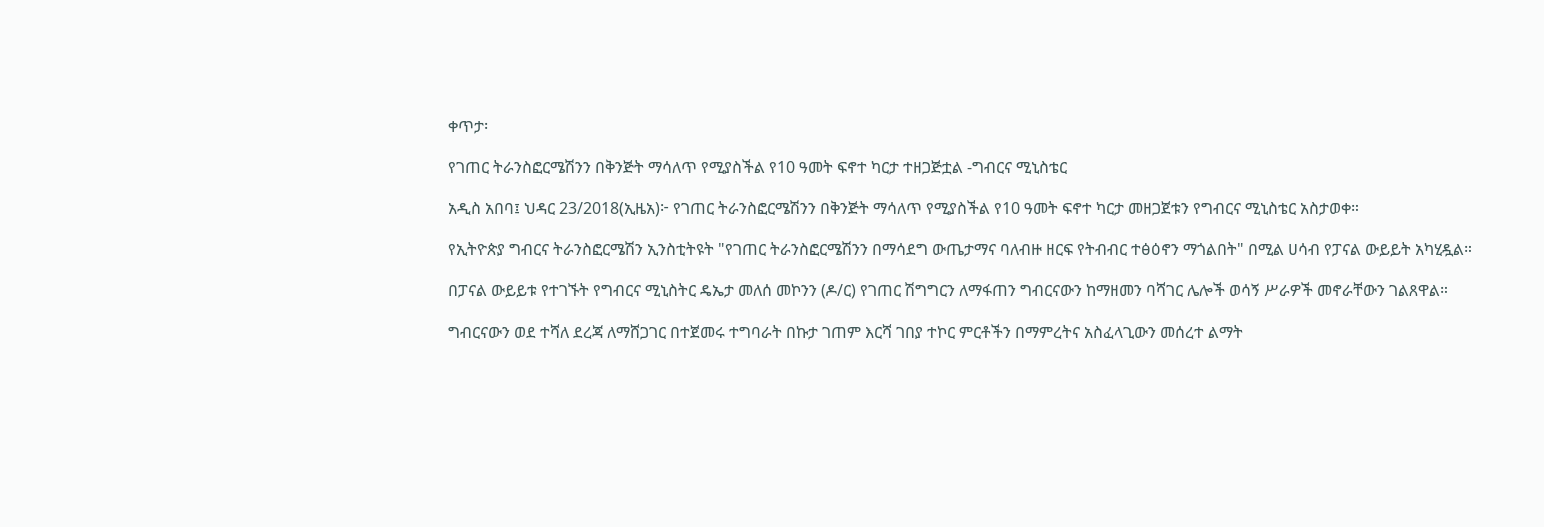ቀጥታ፡

የገጠር ትራንስፎርሜሽንን በቅንጅት ማሳለጥ የሚያስችል የ10 ዓመት ፍኖተ ካርታ ተዘጋጅቷል -ግብርና ሚኒስቴር

አዲስ አበባ፤ ህዳር 23/2018(ኢዜአ)፦ የገጠር ትራንስፎርሜሽንን በቅንጅት ማሳለጥ የሚያስችል የ10 ዓመት ፍኖተ ካርታ መዘጋጀቱን የግብርና ሚኒስቴር አስታወቀ።

የኢትዮጵያ ግብርና ትራንስፎርሜሽን ኢንስቲትዩት "የገጠር ትራንስፎርሜሽንን በማሳደግ ውጤታማና ባለብዙ ዘርፍ የትብብር ተፅዕኖን ማጎልበት" በሚል ሀሳብ የፓናል ውይይት አካሂዷል።

በፓናል ውይይቱ የተገኙት የግብርና ሚኒስትር ዴኤታ መለሰ መኮንን (ዶ/ር) የገጠር ሽግግርን ለማፋጠን ግብርናውን ከማዘመን ባሻገር ሌሎች ወሳኝ ሥራዎች መኖራቸውን ገልጸዋል።

ግብርናውን ወደ ተሻለ ደረጃ ለማሸጋገር በተጀመሩ ተግባራት በኩታ ገጠም እርሻ ገበያ ተኮር ምርቶችን በማምረትና አስፈላጊውን መሰረተ ልማት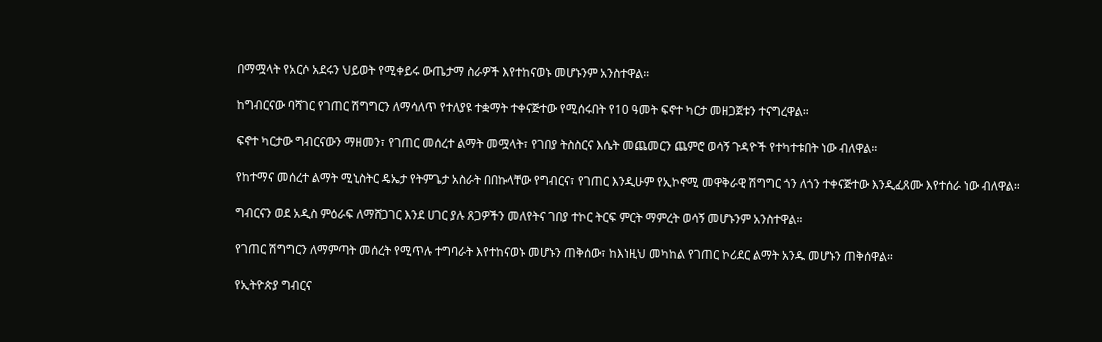በማሟላት የአርሶ አደሩን ህይወት የሚቀይሩ ውጤታማ ስራዎች እየተከናወኑ መሆኑንም አንስተዋል።

ከግብርናው ባሻገር የገጠር ሽግግርን ለማሳለጥ የተለያዩ ተቋማት ተቀናጅተው የሚሰሩበት የ10 ዓመት ፍኖተ ካርታ መዘጋጀቱን ተናግረዋል።

ፍኖተ ካርታው ግብርናውን ማዘመን፣ የገጠር መሰረተ ልማት መሟላት፣ የገበያ ትስስርና እሴት መጨመርን ጨምሮ ወሳኝ ጉዳዮች የተካተቱበት ነው ብለዋል።

የከተማና መሰረተ ልማት ሚኒስትር ዴኤታ የትምጌታ አስራት በበኩላቸው የግብርና፣ የገጠር እንዲሁም የኢኮኖሚ መዋቅራዊ ሽግግር ጎን ለጎን ተቀናጅተው እንዲፈጸሙ እየተሰራ ነው ብለዋል።

ግብርናን ወደ አዲስ ምዕራፍ ለማሸጋገር እንደ ሀገር ያሉ ጸጋዎችን መለየትና ገበያ ተኮር ትርፍ ምርት ማምረት ወሳኝ መሆኑንም አንስተዋል።

የገጠር ሽግግርን ለማምጣት መሰረት የሚጥሉ ተግባራት እየተከናወኑ መሆኑን ጠቅሰው፣ ከእነዚህ መካከል የገጠር ኮሪደር ልማት አንዱ መሆኑን ጠቅሰዋል።

የኢትዮጵያ ግብርና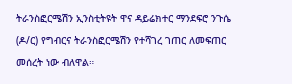ትራንስፎርሜሽን ኢንስቲትዩት ዋና ዳይሬክተር ማንደፍሮ ንጉሴ (ዶ/ር) የግብርና ትራንስፎርሜሽን የተሻገረ ገጠር ለመፍጠር መሰረት ነው ብለዋል።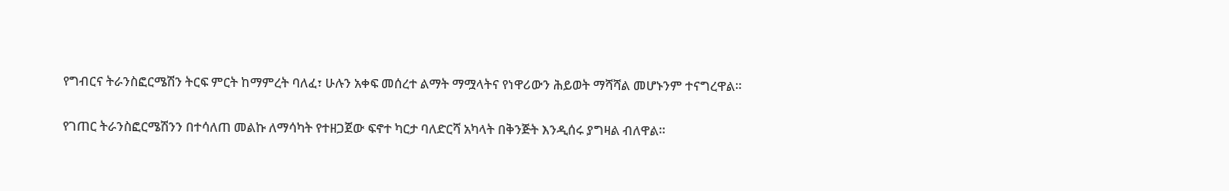የግብርና ትራንስፎርሜሽን ትርፍ ምርት ከማምረት ባለፈ፣ ሁሉን አቀፍ መሰረተ ልማት ማሟላትና የነዋሪውን ሕይወት ማሻሻል መሆኑንም ተናግረዋል።

የገጠር ትራንስፎርሜሽንን በተሳለጠ መልኩ ለማሳካት የተዘጋጀው ፍኖተ ካርታ ባለድርሻ አካላት በቅንጅት እንዲሰሩ ያግዛል ብለዋል።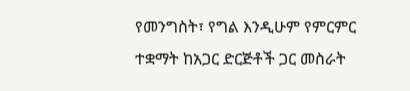የመንግስት፣ የግል እንዲሁም የምርምር ተቋማት ከአጋር ድርጅቶች ጋር መስራት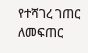የተሻገረ ገጠር ለመፍጠር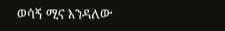ወሳኝ ሚና እንዳለው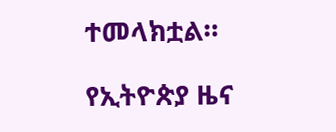ተመላክቷል።

የኢትዮጵያ ዜና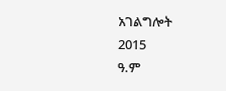አገልግሎት
2015
ዓ.ም